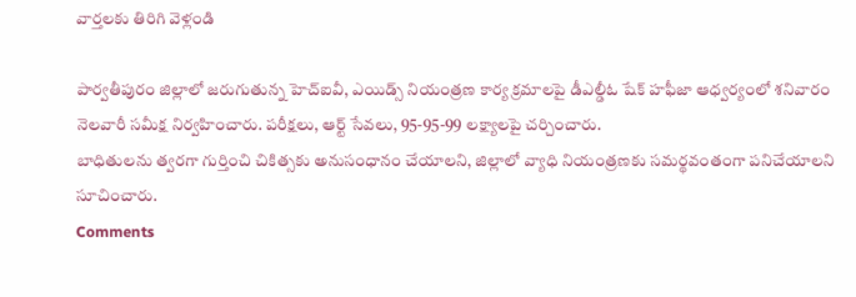వార్తలకు తిరిగి వెళ్లండి

పార్వతీపురం జిల్లాలో జరుగుతున్న హెచ్ఐవీ, ఎయిడ్స్ నియంత్రణ కార్య క్రమాలపై డీఎల్డీఓ షేక్ హఫీజా ఆధ్వర్యంలో శనివారం నెలవారీ సమీక్ష నిర్వహించారు. పరీక్షలు, ఆర్ట్ సేవలు, 95-95-99 లక్ష్యాలపై చర్చించారు.
బాధితులను త్వరగా గుర్తించి చికిత్సకు అనుసంధానం చేయాలని, జిల్లాలో వ్యాధి నియంత్రణకు సమర్థవంతంగా పనిచేయాలని సూచించారు.
Comments